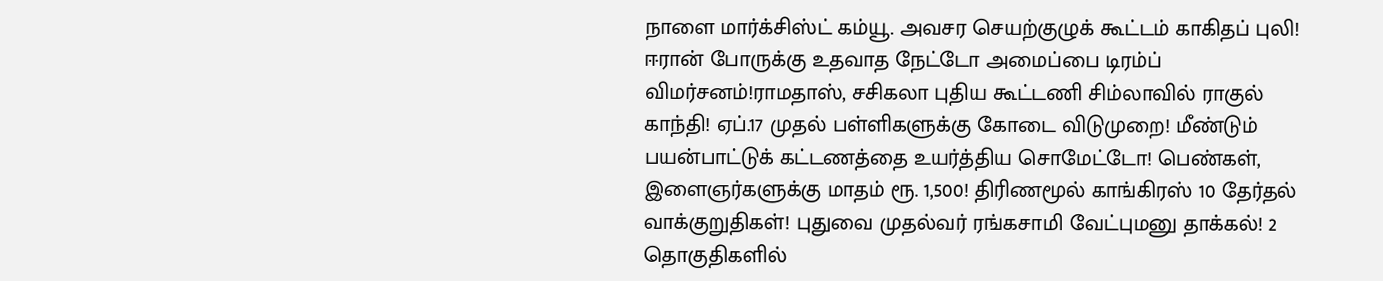நாளை மார்க்சிஸ்ட் கம்யூ. அவசர செயற்குழுக் கூட்டம் காகிதப் புலி! ஈரான் போருக்கு உதவாத நேட்டோ அமைப்பை டிரம்ப் விமர்சனம்!ராமதாஸ், சசிகலா புதிய கூட்டணி சிம்லாவில் ராகுல் காந்தி! ஏப்.17 முதல் பள்ளிகளுக்கு கோடை விடுமுறை! மீண்டும் பயன்பாட்டுக் கட்டணத்தை உயர்த்திய சொமேட்டோ! பெண்கள், இளைஞர்களுக்கு மாதம் ரூ. 1,500! திரிணமூல் காங்கிரஸ் 10 தேர்தல் வாக்குறுதிகள்! புதுவை முதல்வர் ரங்கசாமி வேட்புமனு தாக்கல்! 2 தொகுதிகளில்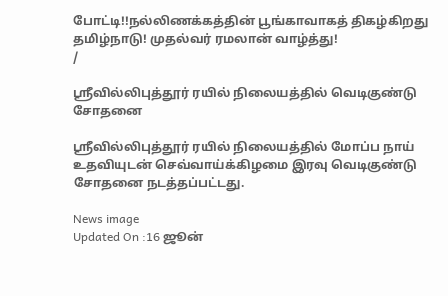போட்டி!!நல்லிணக்கத்தின் பூங்காவாகத் திகழ்கிறது தமிழ்நாடு! முதல்வர் ரமலான் வாழ்த்து!
/

ஸ்ரீவில்லிபுத்தூர் ரயில் நிலையத்தில் வெடிகுண்டு சோதனை

ஸ்ரீவில்லிபுத்தூர் ரயில் நிலையத்தில் மோப்ப நாய் உதவியுடன் செவ்வாய்க்கிழமை இரவு வெடிகுண்டு சோதனை நடத்தப்பட்டது.

News image
Updated On :16 ஜூன்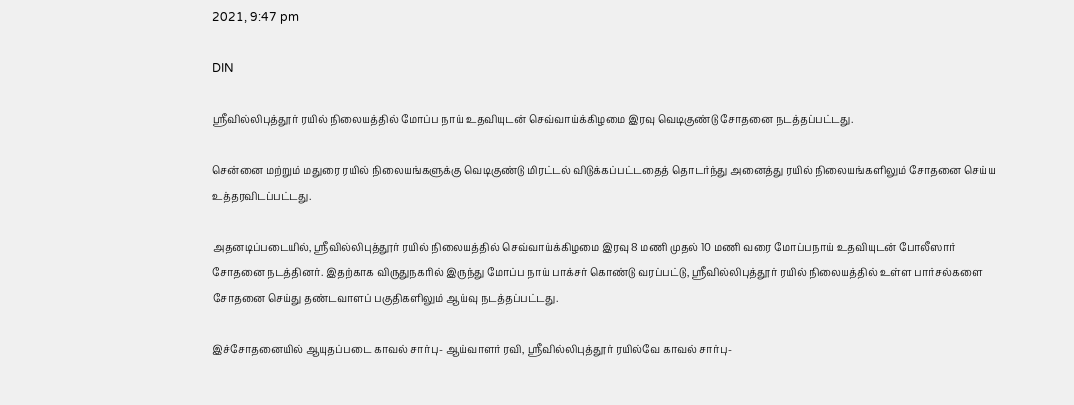2021, 9:47 pm

DIN

ஸ்ரீவில்லிபுத்தூர் ரயில் நிலையத்தில் மோப்ப நாய் உதவியுடன் செவ்வாய்க்கிழமை இரவு வெடிகுண்டு சோதனை நடத்தப்பட்டது.

சென்னை மற்றும் மதுரை ரயில் நிலையங்களுக்கு வெடிகுண்டு மிரட்டல் விடுக்கப்பட்டதைத் தொடர்ந்து அனைத்து ரயில் நிலையங்களிலும் சோதனை செய்ய உத்தரவிடப்பட்டது.

அதனடிப்படையில், ஸ்ரீவில்லிபுத்தூர் ரயில் நிலையத்தில் செவ்வாய்க்கிழமை இரவு 8 மணி முதல் 10 மணி வரை மோப்பநாய் உதவியுடன் போலீஸார் சோதனை நடத்தினர். இதற்காக விருதுநகரில் இருந்து மோப்ப நாய் பாக்சர் கொண்டு வரப்பட்டு, ஸ்ரீவில்லிபுத்தூர் ரயில் நிலையத்தில் உள்ள பார்சல்களை சோதனை செய்து தண்டவாளப் பகுதிகளிலும் ஆய்வு நடத்தப்பட்டது.

இச்சோதனையில் ஆயுதப்படை காவல் சார்பு- ஆய்வாளர் ரவி, ஸ்ரீவில்லிபுத்தூர் ரயில்வே காவல் சார்பு-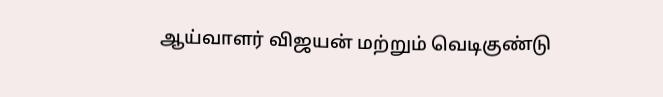ஆய்வாளர் விஜயன் மற்றும் வெடிகுண்டு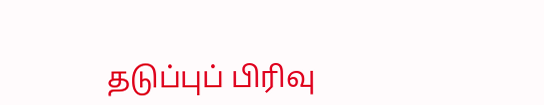தடுப்புப் பிரிவு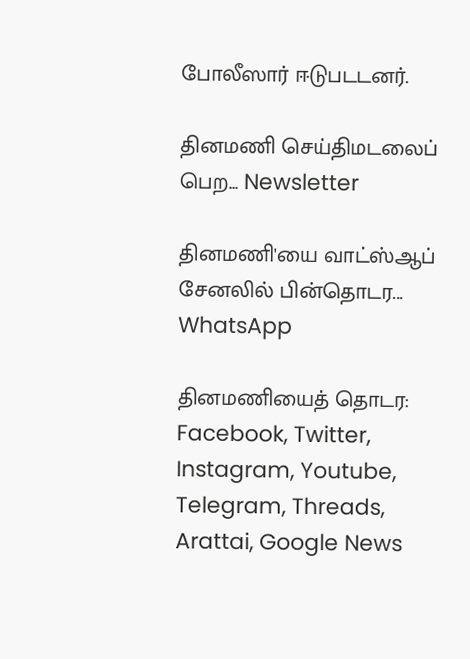போலீஸார் ஈடுபடடனர்.

தினமணி செய்திமடலைப் பெற... Newsletter

தினமணி'யை வாட்ஸ்ஆப் சேனலில் பின்தொடர... WhatsApp

தினமணியைத் தொடர: Facebook, Twitter, Instagram, Youtube, Telegram, Threads, Arattai, Google News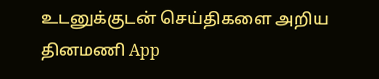உடனுக்குடன் செய்திகளை அறிய தினமணி App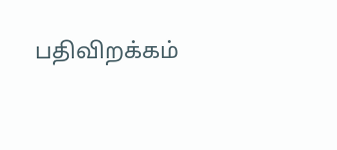பதிவிறக்கம்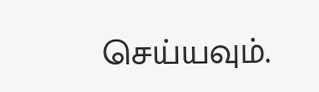செய்யவும்.